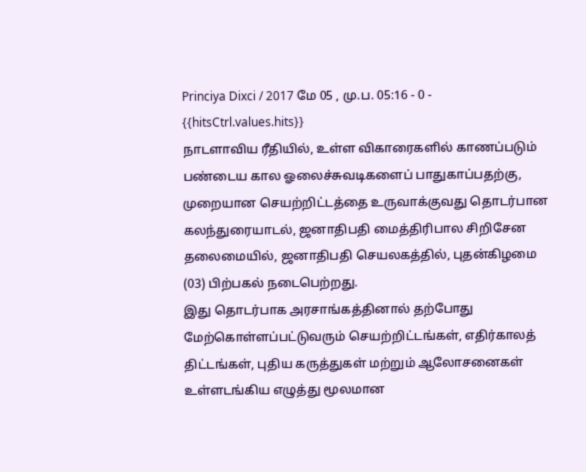Princiya Dixci / 2017 மே 05 , மு.ப. 05:16 - 0 - {{hitsCtrl.values.hits}}
நாடளாவிய ரீதியில், உள்ள விகாரைகளில் காணப்படும் பண்டைய கால ஓலைச்சுவடிகளைப் பாதுகாப்பதற்கு, முறையான செயற்றிட்டத்தை உருவாக்குவது தொடர்பான கலந்துரையாடல், ஜனாதிபதி மைத்திரிபால சிறிசேன தலைமையில், ஜனாதிபதி செயலகத்தில், புதன்கிழமை (03) பிற்பகல் நடைபெற்றது.
இது தொடர்பாக அரசாங்கத்தினால் தற்போது மேற்கொள்ளப்பட்டுவரும் செயற்றிட்டங்கள், எதிர்காலத் திட்டங்கள், புதிய கருத்துகள் மற்றும் ஆலோசனைகள் உள்ளடங்கிய எழுத்து மூலமான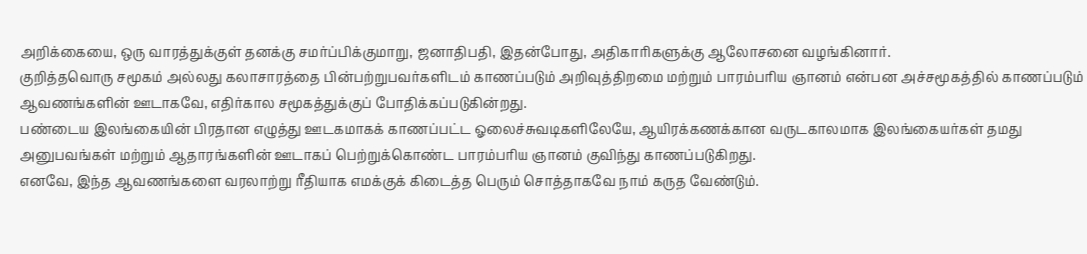அறிக்கையை, ஒரு வாரத்துக்குள் தனக்கு சமர்ப்பிக்குமாறு, ஜனாதிபதி, இதன்போது, அதிகாரிகளுக்கு ஆலோசனை வழங்கினார்.
குறித்தவொரு சமூகம் அல்லது கலாசாரத்தை பின்பற்றுபவர்களிடம் காணப்படும் அறிவுத்திறமை மற்றும் பாரம்பரிய ஞானம் என்பன அச்சமூகத்தில் காணப்படும் ஆவணங்களின் ஊடாகவே, எதிர்கால சமூகத்துக்குப் போதிக்கப்படுகின்றது.
பண்டைய இலங்கையின் பிரதான எழுத்து ஊடகமாகக் காணப்பட்ட ஓலைச்சுவடிகளிலேயே, ஆயிரக்கணக்கான வருடகாலமாக இலங்கையர்கள் தமது அனுபவங்கள் மற்றும் ஆதாரங்களின் ஊடாகப் பெற்றுக்கொண்ட பாரம்பரிய ஞானம் குவிந்து காணப்படுகிறது.
எனவே, இந்த ஆவணங்களை வரலாற்று ரீதியாக எமக்குக் கிடைத்த பெரும் சொத்தாகவே நாம் கருத வேண்டும்.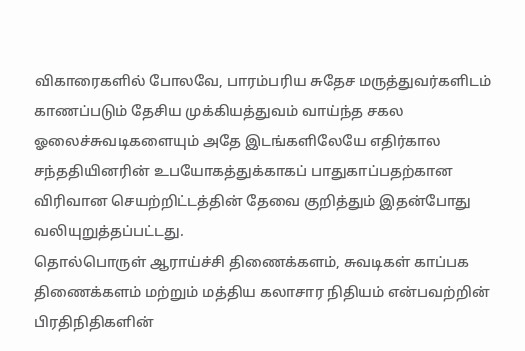விகாரைகளில் போலவே, பாரம்பரிய சுதேச மருத்துவர்களிடம் காணப்படும் தேசிய முக்கியத்துவம் வாய்ந்த சகல ஓலைச்சுவடிகளையும் அதே இடங்களிலேயே எதிர்கால சந்ததியினரின் உபயோகத்துக்காகப் பாதுகாப்பதற்கான விரிவான செயற்றிட்டத்தின் தேவை குறித்தும் இதன்போது வலியுறுத்தப்பட்டது.
தொல்பொருள் ஆராய்ச்சி திணைக்களம், சுவடிகள் காப்பக திணைக்களம் மற்றும் மத்திய கலாசார நிதியம் என்பவற்றின் பிரதிநிதிகளின்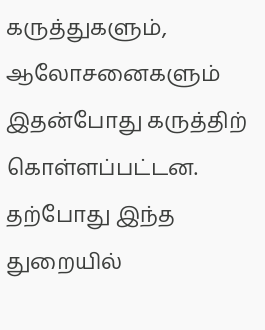கருத்துகளும், ஆலோசனைகளும் இதன்போது கருத்திற் கொள்ளப்பட்டன.
தற்போது இந்த துறையில்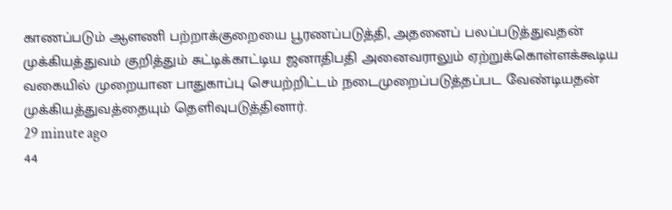காணப்படும் ஆளணி பற்றாக்குறையை பூரணப்படுத்தி, அதனைப் பலப்படுத்துவதன் முக்கியத்துவம் குறித்தும் சுட்டிக்காட்டிய ஜனாதிபதி அனைவராலும் ஏற்றுக்கொள்ளக்கூடிய வகையில் முறையான பாதுகாப்பு செயற்றிட்டம் நடைமுறைப்படுத்தப்பட வேண்டியதன் முக்கியத்துவத்தையும் தெளிவுபடுத்தினார்.
29 minute ago
44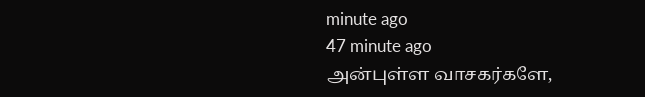minute ago
47 minute ago
அன்புள்ள வாசகர்களே,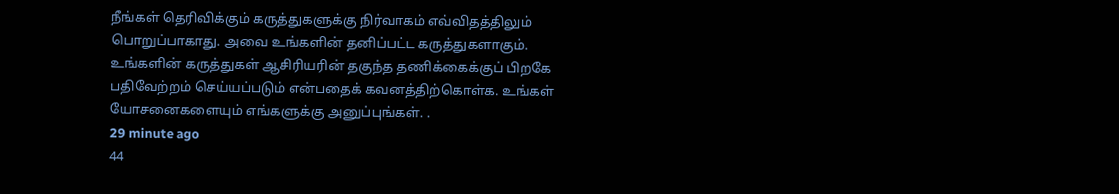நீங்கள் தெரிவிக்கும் கருத்துகளுக்கு நிர்வாகம் எவ்விதத்திலும் பொறுப்பாகாது. அவை உங்களின் தனிப்பட்ட கருத்துகளாகும். உங்களின் கருத்துகள் ஆசிரியரின் தகுந்த தணிக்கைக்குப் பிறகே பதிவேற்றம் செய்யப்படும் என்பதைக் கவனத்திற்கொள்க. உங்கள் யோசனைகளையும் எங்களுக்கு அனுப்புங்கள். .
29 minute ago
44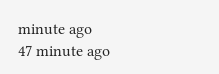minute ago
47 minute ago